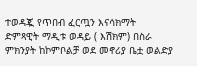ተወዳጇ የጥበብ ፈርጧን እናሳክማት
ድምጻዊት ማዲቱ ወዳይ ( እሽክም) በስራ ምክንያት ከኮምቦልቻ ወደ መኖሪያ ቤቷ ወልድያ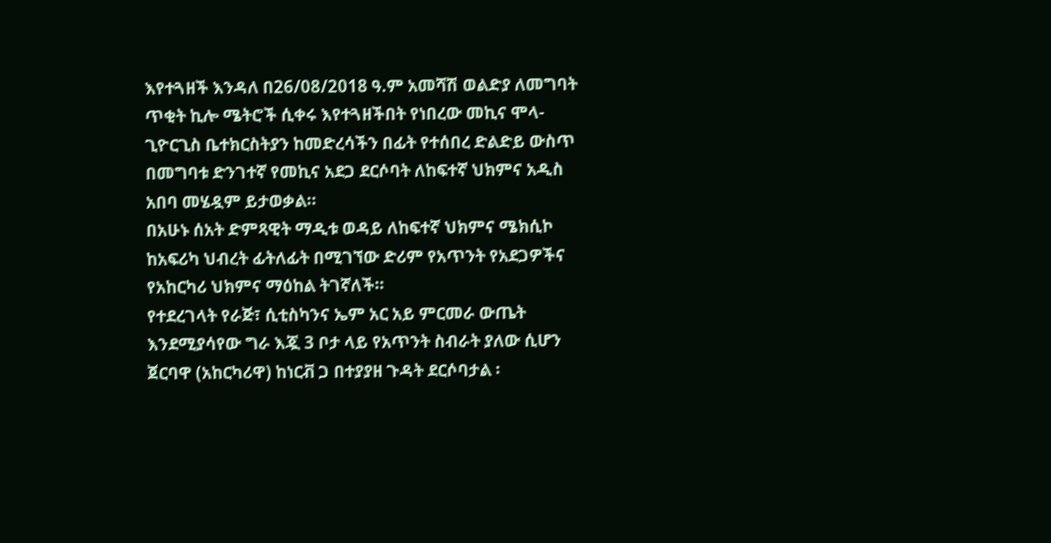እየተጓዘች እንዳለ በ26/08/2018 ዓ.ም አመሻሽ ወልድያ ለመግባት ጥቂት ኪሎ ሜትሮች ሲቀሩ እየተጓዘችበት የነበረው መኪና ሞላ-ጊዮርጊስ ቤተክርስትያን ከመድረሳችን በፊት የተሰበረ ድልድይ ውስጥ በመግባቱ ድንገተኛ የመኪና አደጋ ደርሶባት ለከፍተኛ ህክምና አዲስ አበባ መሄዷም ይታወቃል።
በአሁኑ ሰአት ድምጻዊት ማዲቱ ወዳይ ለከፍተኛ ህክምና ሜክሲኮ ከአፍሪካ ህብረት ፊትለፊት በሚገኘው ድሪም የአጥንት የአደጋዎችና የአከርካሪ ህክምና ማዕከል ትገኛለች።
የተደረገላት የራጅ፣ ሲቲስካንና ኤም አር አይ ምርመራ ውጤት እንደሚያሳየው ግራ እጇ 3 ቦታ ላይ የአጥንት ስብራት ያለው ሲሆን ጀርባዋ (አከርካሪዋ) ከነርቭ ጋ በተያያዘ ጉዳት ደርሶባታል ፡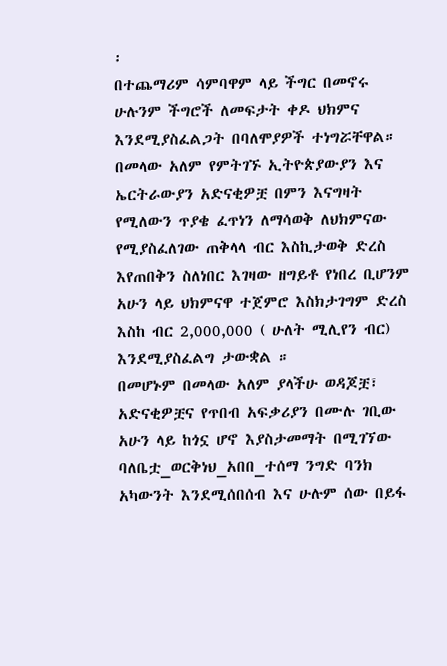፡
በተጨማሪም ሳምባዋም ላይ ችግር በመኖሩ ሁሉንም ችግሮች ለመፍታት ቀዶ ህክምና እንደሚያስፈልጋት በባለሞያዎች ተነግሯቸዋል።
በመላው አለም የምትገኙ ኢትዮጵያውያን እና ኤርትራውያን አድናቂዎቿ በምን እናግዛት የሚለውን ጥያቄ ፈጥነን ለማሳወቅ ለህክምናው የሚያስፈለገው ጠቅላላ ብር እስኪታወቅ ድረስ እየጠበቅን ስለነበር እገዛው ዘግይቶ የነበረ ቢሆንም አሁን ላይ ህክምናዋ ተጀምሮ እስክታገግም ድረስ እስከ ብር 2,000,000 ( ሁለት ሚሊየን ብር) እንደሚያስፈልግ ታውቋል ።
በመሆኑም በመላው አለም ያላችሁ ወዳጆቿ፣ አድናቂዎቿና የጥበብ አፍቃሪያን በሙሉ ገቢው አሁን ላይ ከጎኗ ሆኖ እያስታመማት በሚገኘው ባለቤቷ_ወርቅነህ_አበበ_ተሰማ ንግድ ባንክ አካውንት እንደሚሰበሰብ እና ሁሉም ሰው በይፋ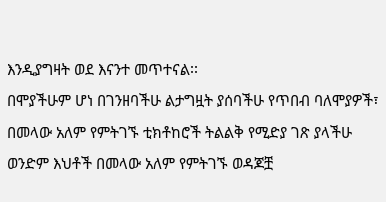እንዲያግዛት ወደ እናንተ መጥተናል፡፡
በሞያችሁም ሆነ በገንዘባችሁ ልታግዟት ያሰባችሁ የጥበብ ባለሞያዎች፣ በመላው አለም የምትገኙ ቲክቶከሮች ትልልቅ የሚድያ ገጽ ያላችሁ ወንድም እህቶች በመላው አለም የምትገኙ ወዳጆቿ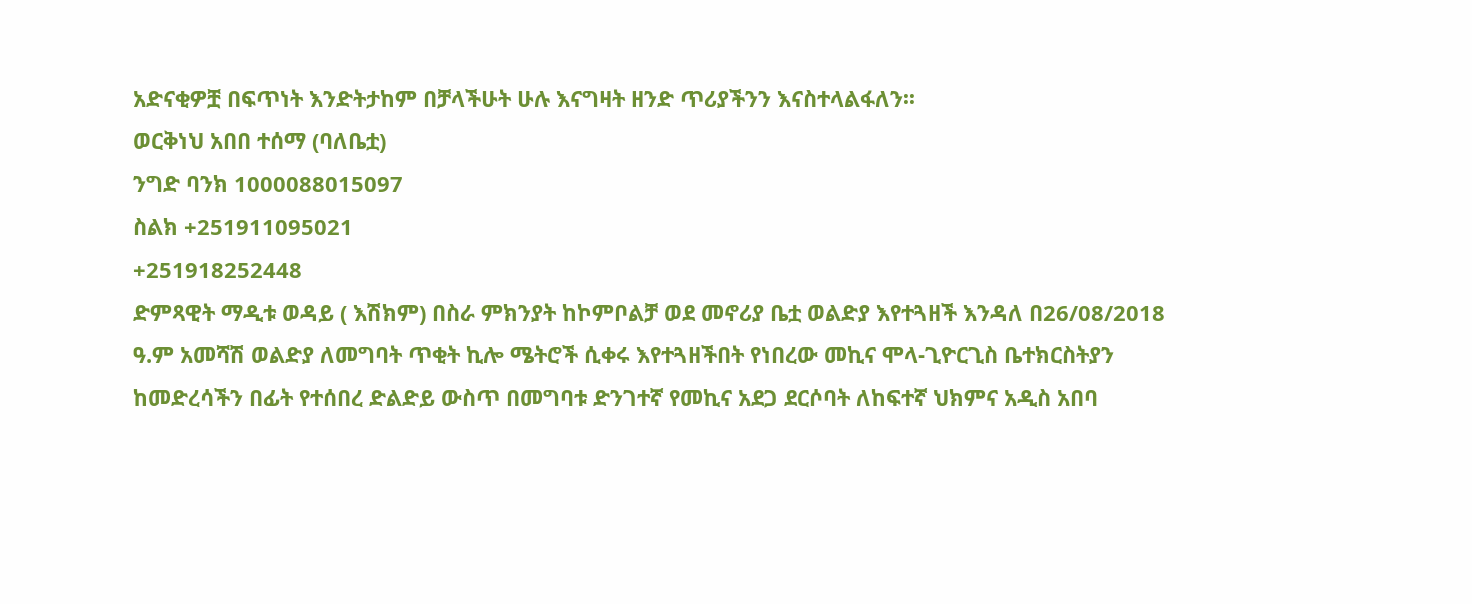አድናቂዎቿ በፍጥነት እንድትታከም በቻላችሁት ሁሉ እናግዛት ዘንድ ጥሪያችንን እናስተላልፋለን፡፡
ወርቅነህ አበበ ተሰማ (ባለቤቷ)
ንግድ ባንክ 1000088015097
ስልክ +251911095021
+251918252448
ድምጻዊት ማዲቱ ወዳይ ( እሽክም) በስራ ምክንያት ከኮምቦልቻ ወደ መኖሪያ ቤቷ ወልድያ እየተጓዘች እንዳለ በ26/08/2018 ዓ.ም አመሻሽ ወልድያ ለመግባት ጥቂት ኪሎ ሜትሮች ሲቀሩ እየተጓዘችበት የነበረው መኪና ሞላ-ጊዮርጊስ ቤተክርስትያን ከመድረሳችን በፊት የተሰበረ ድልድይ ውስጥ በመግባቱ ድንገተኛ የመኪና አደጋ ደርሶባት ለከፍተኛ ህክምና አዲስ አበባ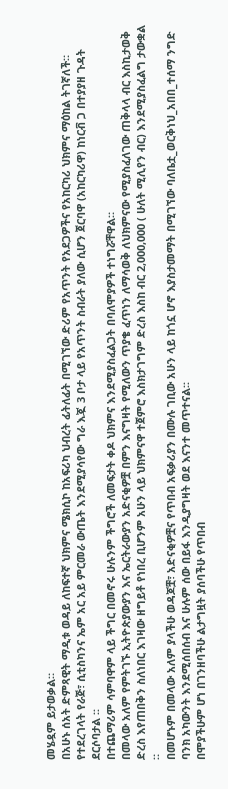መሄዷም ይታወቃል።
በአሁኑ ሰአት ድምጻዊት ማዲቱ ወዳይ ለከፍተኛ ህክምና ሜክሲኮ ከአፍሪካ ህብረት ፊትለፊት በሚገኘው ድሪም የአጥንት የአደጋዎችና የአከርካሪ ህክምና ማዕከል ትገኛለች።
የተደረገላት የራጅ፣ ሲቲስካንና ኤም አር አይ ምርመራ ውጤት እንደሚያሳየው ግራ እጇ 3 ቦታ ላይ የአጥንት ስብራት ያለው ሲሆን ጀርባዋ (አከርካሪዋ) ከነርቭ ጋ በተያያዘ ጉዳት ደርሶባታል ፡፡
በተጨማሪም ሳምባዋም ላይ ችግር በመኖሩ ሁሉንም ችግሮች ለመፍታት ቀዶ ህክምና እንደሚያስፈልጋት በባለሞያዎች ተነግሯቸዋል።
በመላው አለም የምትገኙ ኢትዮጵያውያን እና ኤርትራውያን አድናቂዎቿ በምን እናግዛት የሚለውን ጥያቄ ፈጥነን ለማሳወቅ ለህክምናው የሚያስፈለገው ጠቅላላ ብር እስኪታወቅ ድረስ እየጠበቅን ስለነበር እገዛው ዘግይቶ የነበረ ቢሆንም አሁን ላይ ህክምናዋ ተጀምሮ እስክታገግም ድረስ እስከ ብር 2,000,000 ( ሁለት ሚሊየን ብር) እንደሚያስፈልግ ታውቋል ።
በመሆኑም በመላው አለም ያላችሁ ወዳጆቿ፣ አድናቂዎቿና የጥበብ አፍቃሪያን በሙሉ ገቢው አሁን ላይ ከጎኗ ሆኖ እያስታመማት በሚገኘው ባለቤቷ_ወርቅነህ_አበበ_ተሰማ ንግድ ባንክ አካውንት እንደሚሰበሰብ እና ሁሉም ሰው በይፋ እንዲያግዛት ወደ እናንተ መጥተናል፡፡
በሞያችሁም ሆነ በገንዘባችሁ ልታግዟት ያሰባችሁ የጥበብ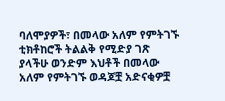ባለሞያዎች፣ በመላው አለም የምትገኙ ቲክቶከሮች ትልልቅ የሚድያ ገጽ ያላችሁ ወንድም እህቶች በመላው አለም የምትገኙ ወዳጆቿ አድናቂዎቿ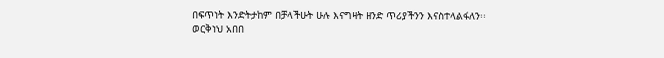በፍጥነት እንድትታከም በቻላችሁት ሁሉ እናግዛት ዘንድ ጥሪያችንን እናስተላልፋለን፡፡
ወርቅነህ አበበ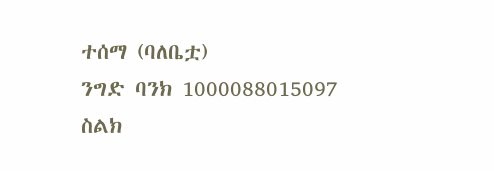ተሰማ (ባለቤቷ)
ንግድ ባንክ 1000088015097
ስልክ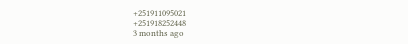+251911095021
+251918252448
3 months ago